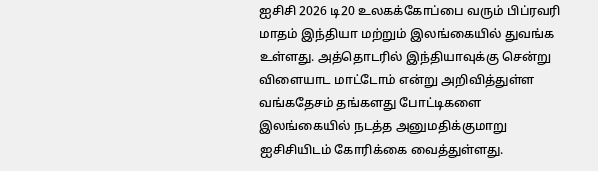ஐசிசி 2026 டி20 உலகக்கோப்பை வரும் பிப்ரவரி மாதம் இந்தியா மற்றும் இலங்கையில் துவங்க உள்ளது. அத்தொடரில் இந்தியாவுக்கு சென்று விளையாட மாட்டோம் என்று அறிவித்துள்ள வங்கதேசம் தங்களது போட்டிகளை இலங்கையில் நடத்த அனுமதிக்குமாறு ஐசிசியிடம் கோரிக்கை வைத்துள்ளது.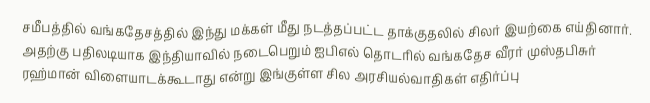சமீபத்தில் வங்கதேசத்தில் இந்து மக்கள் மீது நடத்தப்பட்ட தாக்குதலில் சிலர் இயற்கை எய்தினார்.
அதற்கு பதிலடியாக இந்தியாவில் நடைபெறும் ஐபிஎல் தொடரில் வங்கதேச வீரர் முஸ்தபிசுர் ரஹ்மான் விளையாடக்கூடாது என்று இங்குள்ள சில அரசியல்வாதிகள் எதிர்ப்பு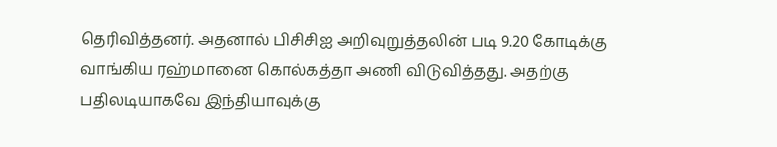தெரிவித்தனர். அதனால் பிசிசிஐ அறிவுறுத்தலின் படி 9.20 கோடிக்கு வாங்கிய ரஹ்மானை கொல்கத்தா அணி விடுவித்தது. அதற்கு பதிலடியாகவே இந்தியாவுக்கு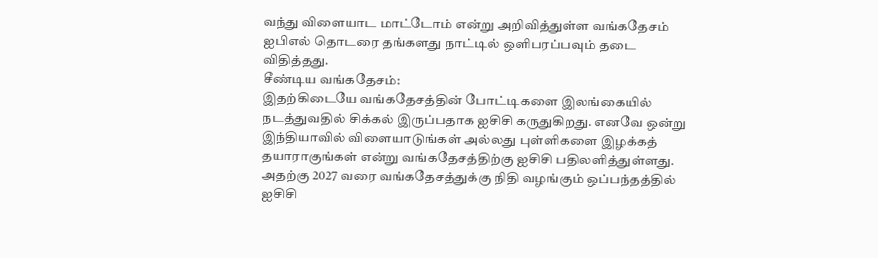வந்து விளையாட மாட்டோம் என்று அறிவித்துள்ள வங்கதேசம் ஐபிஎல் தொடரை தங்களது நாட்டில் ஒளிபரப்பவும் தடை விதித்தது.
சீண்டிய வங்கதேசம்:
இதற்கிடையே வங்கதேசத்தின் போட்டிகளை இலங்கையில் நடத்துவதில் சிக்கல் இருப்பதாக ஐசிசி கருதுகிறது. எனவே ஒன்று இந்தியாவில் விளையாடுங்கள் அல்லது புள்ளிகளை இழக்கத் தயாராகுங்கள் என்று வங்கதேசத்திற்கு ஐசிசி பதிலளித்துள்ளது. அதற்கு 2027 வரை வங்கதேசத்துக்கு நிதி வழங்கும் ஒப்பந்தத்தில் ஐசிசி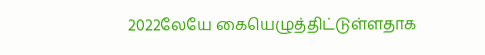2022லேயே கையெழுத்திட்டுள்ளதாக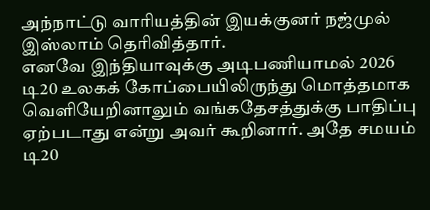அந்நாட்டு வாரியத்தின் இயக்குனர் நஜ்முல் இஸ்லாம் தெரிவித்தார்.
எனவே இந்தியாவுக்கு அடிபணியாமல் 2026 டி20 உலகக் கோப்பையிலிருந்து மொத்தமாக வெளியேறினாலும் வங்கதேசத்துக்கு பாதிப்பு ஏற்படாது என்று அவர் கூறினார். அதே சமயம் டி20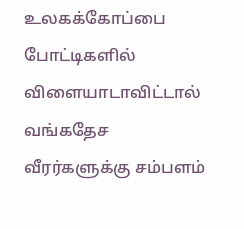உலகக்கோப்பை போட்டிகளில் விளையாடாவிட்டால் வங்கதேச வீரர்களுக்கு சம்பளம்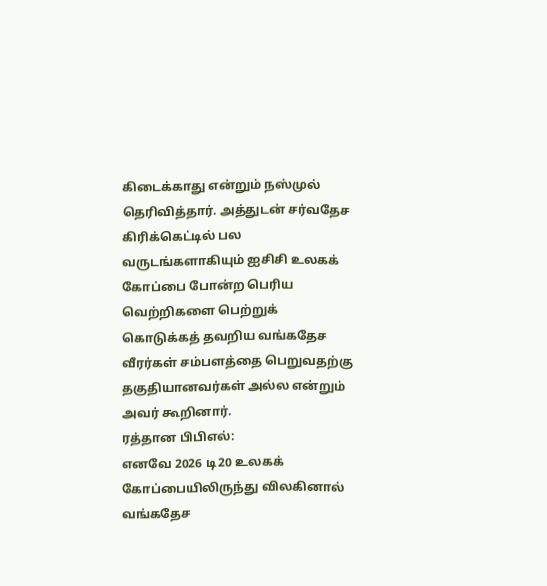கிடைக்காது என்றும் நஸ்முல் தெரிவித்தார். அத்துடன் சர்வதேச கிரிக்கெட்டில் பல வருடங்களாகியும் ஐசிசி உலகக் கோப்பை போன்ற பெரிய வெற்றிகளை பெற்றுக் கொடுக்கத் தவறிய வங்கதேச வீரர்கள் சம்பளத்தை பெறுவதற்கு தகுதியானவர்கள் அல்ல என்றும் அவர் கூறினார்.
ரத்தான பிபிஎல்:
எனவே 2026 டி20 உலகக் கோப்பையிலிருந்து விலகினால் வங்கதேச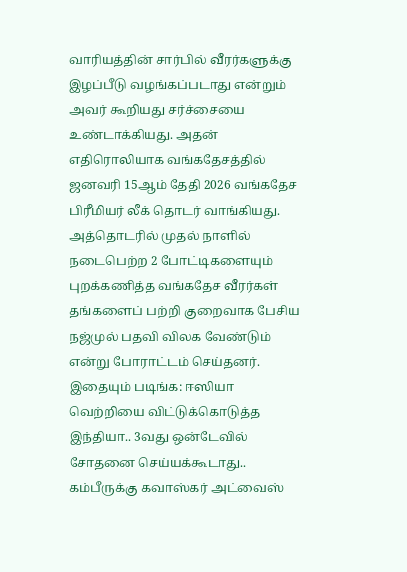வாரியத்தின் சார்பில் வீரர்களுக்கு இழப்பீடு வழங்கப்படாது என்றும் அவர் கூறியது சர்ச்சையை உண்டாக்கியது. அதன் எதிரொலியாக வங்கதேசத்தில் ஜனவரி 15ஆம் தேதி 2026 வங்கதேச பிரீமியர் லீக் தொடர் வாங்கியது. அத்தொடரில் முதல் நாளில் நடைபெற்ற 2 போட்டிகளையும் புறக்கணித்த வங்கதேச வீரர்கள் தங்களைப் பற்றி குறைவாக பேசிய நஜ்முல் பதவி விலக வேண்டும் என்று போராட்டம் செய்தனர்.
இதையும் படிங்க: ஈஸியா வெற்றியை விட்டுக்கொடுத்த இந்தியா.. 3வது ஒன்டேவில் சோதனை செய்யக்கூடாது.. கம்பீருக்கு கவாஸ்கர் அட்வைஸ்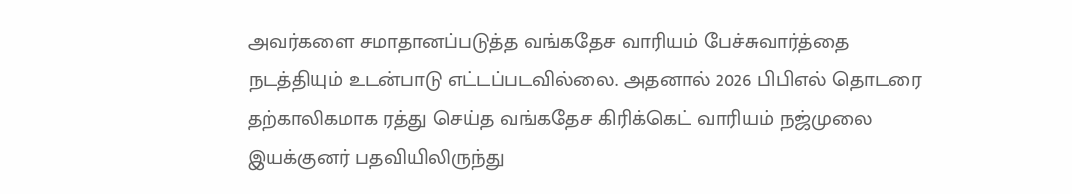அவர்களை சமாதானப்படுத்த வங்கதேச வாரியம் பேச்சுவார்த்தை நடத்தியும் உடன்பாடு எட்டப்படவில்லை. அதனால் 2026 பிபிஎல் தொடரை தற்காலிகமாக ரத்து செய்த வங்கதேச கிரிக்கெட் வாரியம் நஜ்முலை இயக்குனர் பதவியிலிருந்து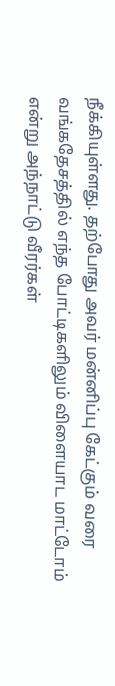நீக்கியுள்ளது. தற்போது அவர் மன்னிப்பு கேட்கும் வரை வங்கதேசத்தில் எந்த போட்டிகளிலும் விளையாட மாட்டோம் என்று அந்நாட்டு வீரர்கள்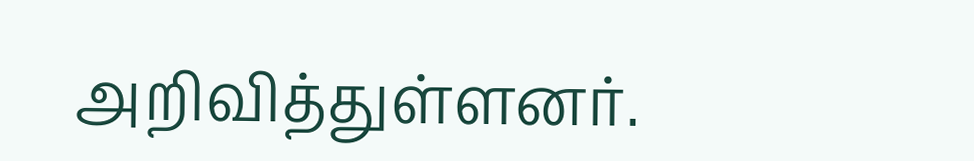அறிவித்துள்ளனர்.